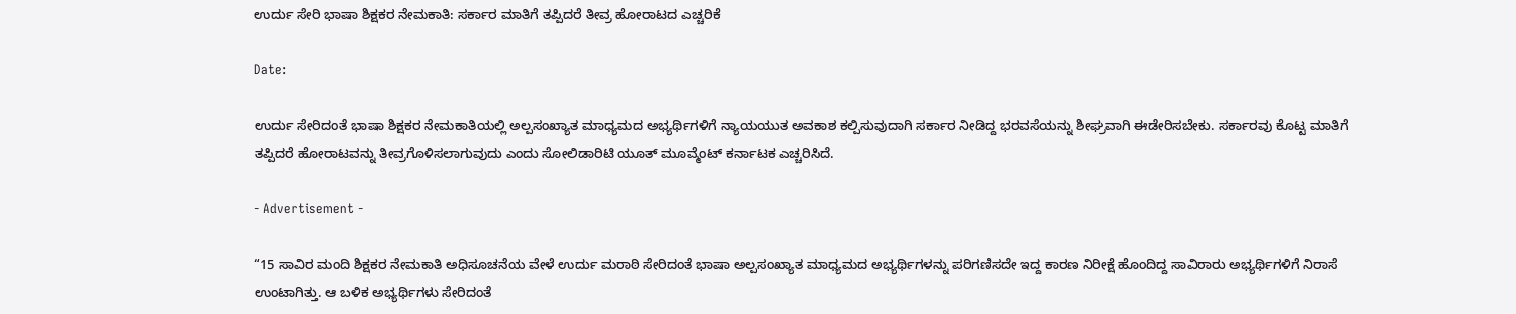ಉರ್ದು ಸೇರಿ ಭಾಷಾ ಶಿಕ್ಷಕರ ನೇಮಕಾತಿ: ಸರ್ಕಾರ ಮಾತಿಗೆ ತಪ್ಪಿದರೆ ತೀವ್ರ ಹೋರಾಟದ ಎಚ್ಚರಿಕೆ

Date:

ಉರ್ದು ಸೇರಿದಂತೆ ಭಾಷಾ ಶಿಕ್ಷಕರ ನೇಮಕಾತಿಯಲ್ಲಿ ಅಲ್ಪಸಂಖ್ಯಾತ ಮಾಧ್ಯಮದ ಅಭ್ಯರ್ಥಿಗಳಿಗೆ ನ್ಯಾಯಯುತ ಅವಕಾಶ ಕಲ್ಪಿಸುವುದಾಗಿ ಸರ್ಕಾರ ನೀಡಿದ್ದ ಭರವಸೆಯನ್ನು ಶೀಘ್ರವಾಗಿ ಈಡೇರಿಸಬೇಕು. ಸರ್ಕಾರವು ಕೊಟ್ಟ ಮಾತಿಗೆ ತಪ್ಪಿದರೆ ಹೋರಾಟವನ್ನು ತೀವ್ರಗೊಳಿಸಲಾಗುವುದು ಎಂದು ಸೋಲಿಡಾರಿಟಿ ಯೂತ್ ಮೂವ್ಮೆಂಟ್ ಕರ್ನಾಟಕ ಎಚ್ಚರಿಸಿದೆ.

- Advertisement -

“15 ಸಾವಿರ ಮಂದಿ ಶಿಕ್ಷಕರ ನೇಮಕಾತಿ ಅಧಿಸೂಚನೆಯ ವೇಳೆ ಉರ್ದು ಮರಾಠಿ ಸೇರಿದಂತೆ ಭಾಷಾ ಅಲ್ಪಸಂಖ್ಯಾತ ಮಾಧ್ಯಮದ ಅಭ್ಯರ್ಥಿಗಳನ್ನು ಪರಿಗಣಿಸದೇ ಇದ್ದ ಕಾರಣ ನಿರೀಕ್ಷೆ ಹೊಂದಿದ್ದ ಸಾವಿರಾರು ಅಭ್ಯರ್ಥಿಗಳಿಗೆ ನಿರಾಸೆ ಉಂಟಾಗಿತ್ತು. ಆ ಬಳಿಕ ಅಭ್ಯರ್ಥಿಗಳು ಸೇರಿದಂತೆ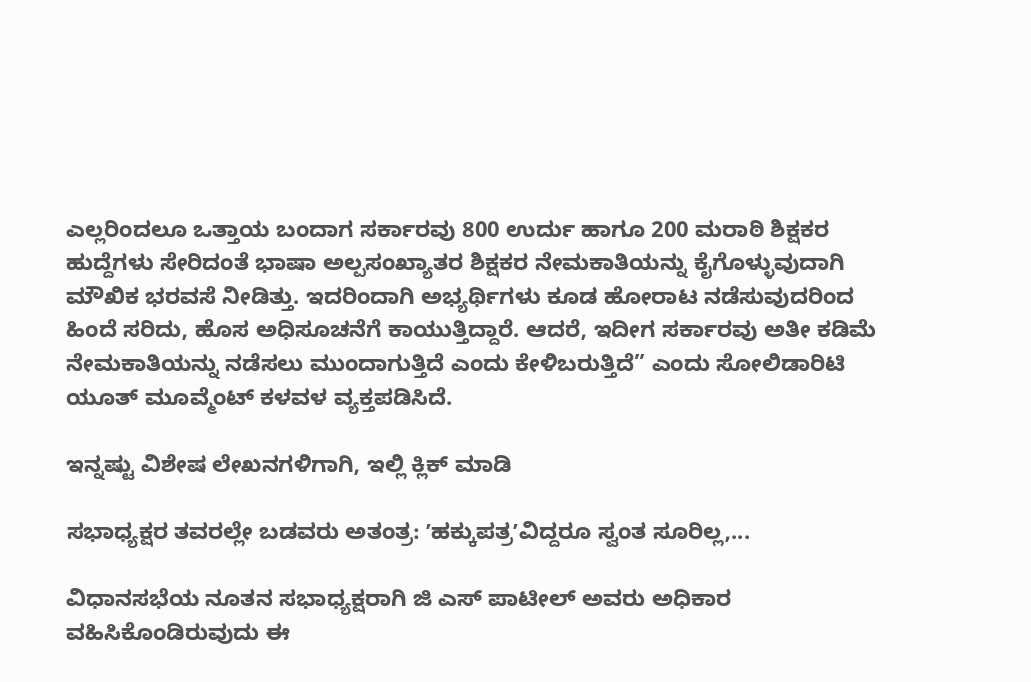ಎಲ್ಲರಿಂದಲೂ ಒತ್ತಾಯ ಬಂದಾಗ ಸರ್ಕಾರವು 800 ಉರ್ದು ಹಾಗೂ 200 ಮರಾಠಿ ಶಿಕ್ಷಕರ ಹುದ್ದೆಗಳು ಸೇರಿದಂತೆ ಭಾಷಾ ಅಲ್ಪಸಂಖ್ಯಾತರ ಶಿಕ್ಷಕರ ನೇಮಕಾತಿಯನ್ನು ಕೈಗೊಳ್ಳುವುದಾಗಿ ಮೌಖಿಕ ಭರವಸೆ ನೀಡಿತ್ತು. ಇದರಿಂದಾಗಿ ಅಭ್ಯರ್ಥಿಗಳು ಕೂಡ ಹೋರಾಟ ನಡೆಸುವುದರಿಂದ ಹಿಂದೆ ಸರಿದು, ಹೊಸ ಅಧಿಸೂಚನೆಗೆ ಕಾಯುತ್ತಿದ್ದಾರೆ. ಆದರೆ, ಇದೀಗ ಸರ್ಕಾರವು ಅತೀ ಕಡಿಮೆ ನೇಮಕಾತಿಯನ್ನು ನಡೆಸಲು ಮುಂದಾಗುತ್ತಿದೆ ಎಂದು ಕೇಳಿಬರುತ್ತಿದೆ” ಎಂದು ಸೋಲಿಡಾರಿಟಿ ಯೂತ್ ಮೂವ್ಮೆಂಟ್ ಕಳವಳ ವ್ಯಕ್ತಪಡಿಸಿದೆ.

ಇನ್ನಷ್ಟು ವಿಶೇಷ ಲೇಖನಗಳಿಗಾಗಿ, ಇಲ್ಲಿ ಕ್ಲಿಕ್ ಮಾಡಿ

ಸಭಾಧ್ಯಕ್ಷರ ತವರಲ್ಲೇ ಬಡವರು ಅತಂತ್ರ: ʼಹಕ್ಕುಪತ್ರʼವಿದ್ದರೂ ಸ್ವಂತ ಸೂರಿಲ್ಲ,...

ವಿಧಾನಸಭೆಯ ನೂತನ ಸಭಾಧ್ಯಕ್ಷರಾಗಿ ಜಿ ಎಸ್ ಪಾಟೀಲ್ ಅವರು ಅಧಿಕಾರ ವಹಿಸಿಕೊಂಡಿರುವುದು ಈ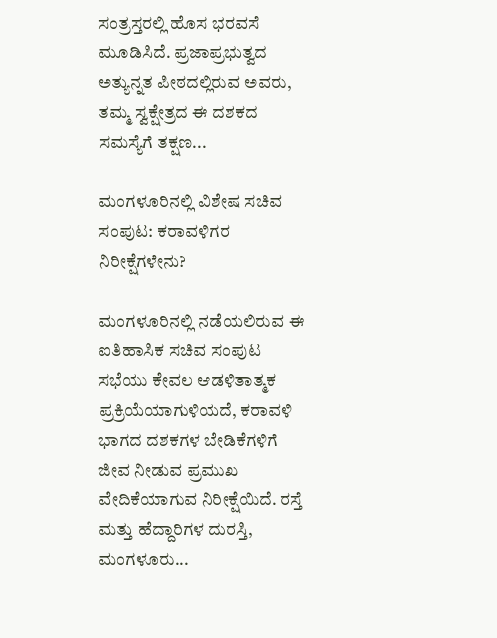ಸಂತ್ರಸ್ತರಲ್ಲಿ ಹೊಸ ಭರವಸೆ ಮೂಡಿಸಿದೆ. ಪ್ರಜಾಪ್ರಭುತ್ವದ ಅತ್ಯುನ್ನತ ಪೀಠದಲ್ಲಿರುವ ಅವರು, ತಮ್ಮ ಸ್ವಕ್ಷೇತ್ರದ ಈ ದಶಕದ ಸಮಸ್ಯೆಗೆ ತಕ್ಷಣ...

ಮಂಗಳೂರಿನಲ್ಲಿ ವಿಶೇಷ ಸಚಿವ ಸಂಪುಟ: ಕರಾವಳಿಗರ ನಿರೀಕ್ಷೆಗಳೇನು?

ಮಂಗಳೂರಿನಲ್ಲಿ ನಡೆಯಲಿರುವ ಈ ಐತಿಹಾಸಿಕ ಸಚಿವ ಸಂಪುಟ ಸಭೆಯು ಕೇವಲ ಆಡಳಿತಾತ್ಮಕ ಪ್ರಕ್ರಿಯೆಯಾಗುಳಿಯದೆ, ಕರಾವಳಿ ಭಾಗದ ದಶಕಗಳ ಬೇಡಿಕೆಗಳಿಗೆ ಜೀವ ನೀಡುವ ಪ್ರಮುಖ ವೇದಿಕೆಯಾಗುವ ನಿರೀಕ್ಷೆಯಿದೆ. ರಸ್ತೆ ಮತ್ತು ಹೆದ್ದಾರಿಗಳ ದುರಸ್ತಿ, ಮಂಗಳೂರು...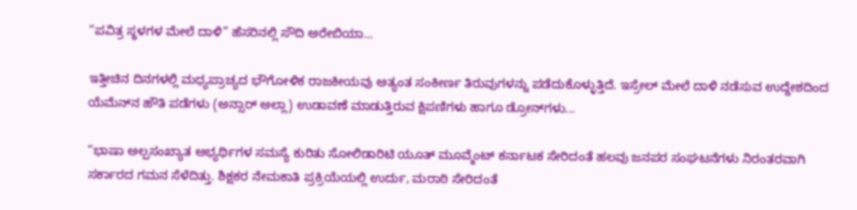“ಪವಿತ್ರ ಸ್ಥಳಗಳ ಮೇಲೆ ದಾಳಿ” ಹೆಸರಿನಲ್ಲಿ ಸೌದಿ ಅರೇಬಿಯಾ...

ಇತ್ತೀಚಿನ ದಿನಗಳಲ್ಲಿ ಮಧ್ಯಪ್ರಾಚ್ಯದ ಭೌಗೋಳಿಕ ರಾಜಕೀಯವು ಅತ್ಯಂತ ಸಂಕೀರ್ಣ ತಿರುವುಗಳನ್ನು ಪಡೆದುಕೊಳ್ಳುತ್ತಿದೆ. ಇಸ್ರೇಲ್ ಮೇಲೆ ದಾಳಿ ನಡೆಸುವ ಉದ್ದೇಶದಿಂದ ಯೆಮೆನ್‌ನ ಹೌತಿ ಪಡೆಗಳು (ಅನ್ಸಾರ್ ಅಲ್ಲಾ) ಉಡಾವಣೆ ಮಾಡುತ್ತಿರುವ ಕ್ಷಿಪಣಿಗಳು ಹಾಗೂ ಡ್ರೋನ್‌ಗಳು...

“ಭಾಷಾ ಅಲ್ಪಸಂಖ್ಯಾತ ಅಭ್ಯರ್ಥಿಗಳ ಸಮಸ್ಯೆ ಕುರಿತು ಸೋಲಿಡಾರಿಟಿ ಯೂತ್ ಮೂವ್ಮೆಂಟ್ ಕರ್ನಾಟಕ ಸೇರಿದಂತೆ ಹಲವು ಜನಪರ ಸಂಘಟನೆಗಳು ನಿರಂತರವಾಗಿ ಸರ್ಕಾರದ ಗಮನ ಸೆಳೆದಿತ್ತು. ಶಿಕ್ಷಕರ ನೇಮಕಾತಿ ಪ್ರಕ್ರಿಯೆಯಲ್ಲಿ ಉರ್ದು, ಮರಾಠಿ ಸೇರಿದಂತೆ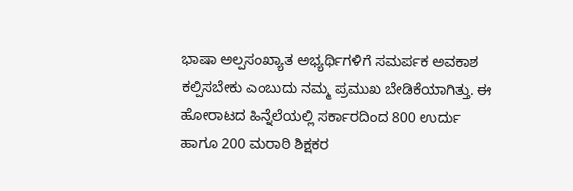ಭಾಷಾ ಅಲ್ಪಸಂಖ್ಯಾತ ಅಭ್ಯರ್ಥಿಗಳಿಗೆ ಸಮರ್ಪಕ ಅವಕಾಶ ಕಲ್ಪಿಸಬೇಕು ಎಂಬುದು ನಮ್ಮ ಪ್ರಮುಖ ಬೇಡಿಕೆಯಾಗಿತ್ತು. ಈ ಹೋರಾಟದ ಹಿನ್ನೆಲೆಯಲ್ಲಿ ಸರ್ಕಾರದಿಂದ 800 ಉರ್ದು ಹಾಗೂ 200 ಮರಾಠಿ ಶಿಕ್ಷಕರ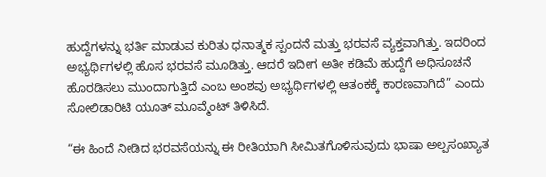ಹುದ್ದೆಗಳನ್ನು ಭರ್ತಿ ಮಾಡುವ ಕುರಿತು ಧನಾತ್ಮಕ ಸ್ಪಂದನೆ ಮತ್ತು ಭರವಸೆ ವ್ಯಕ್ತವಾಗಿತ್ತು. ಇದರಿಂದ ಅಭ್ಯರ್ಥಿಗಳಲ್ಲಿ ಹೊಸ ಭರವಸೆ ಮೂಡಿತ್ತು. ಆದರೆ ಇದೀಗ ಅತೀ ಕಡಿಮೆ ಹುದ್ದೆಗೆ ಅಧಿಸೂಚನೆ ಹೊರಡಿಸಲು ಮುಂದಾಗುತ್ತಿದೆ ಎಂಬ ಅಂಶವು ಅಭ್ಯರ್ಥಿಗಳಲ್ಲಿ ಆತಂಕಕ್ಕೆ ಕಾರಣವಾಗಿದೆ” ಎಂದು ಸೋಲಿಡಾರಿಟಿ ಯೂತ್ ಮೂವ್ಮೆಂಟ್ ತಿಳಿಸಿದೆ.

“ಈ ಹಿಂದೆ ನೀಡಿದ ಭರವಸೆಯನ್ನು ಈ ರೀತಿಯಾಗಿ ಸೀಮಿತಗೊಳಿಸುವುದು ಭಾಷಾ ಅಲ್ಪಸಂಖ್ಯಾತ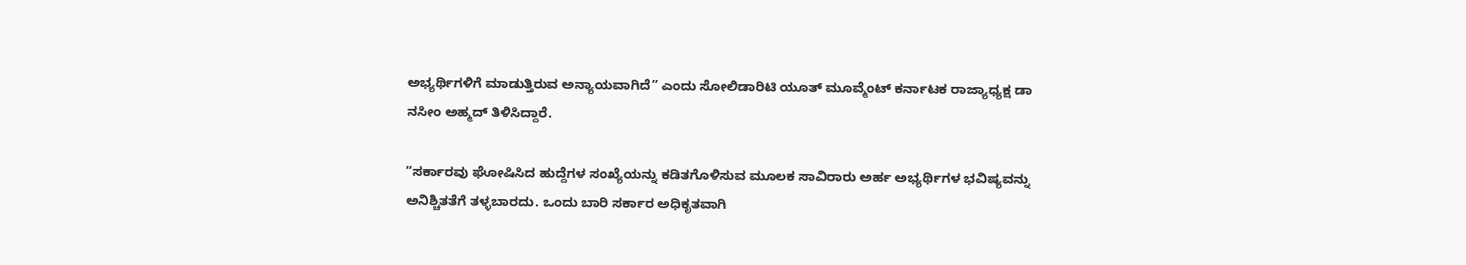ಅಭ್ಯರ್ಥಿಗಳಿಗೆ ಮಾಡುತ್ತಿರುವ ಅನ್ಯಾಯವಾಗಿದೆ” ಎಂದು ಸೋಲಿಡಾರಿಟಿ ಯೂತ್ ಮೂವ್ಮೆಂಟ್ ಕರ್ನಾಟಕ ರಾಜ್ಯಾಧ್ಯಕ್ಷ ಡಾ
ನಸೀಂ ಅಹ್ಮದ್ ತಿಳಿಸಿದ್ದಾರೆ.

“ಸರ್ಕಾರವು ಘೋಷಿಸಿದ ಹುದ್ದೆಗಳ ಸಂಖ್ಯೆಯನ್ನು ಕಡಿತಗೊಳಿಸುವ ಮೂಲಕ ಸಾವಿರಾರು ಅರ್ಹ ಅಭ್ಯರ್ಥಿಗಳ ಭವಿಷ್ಯವನ್ನು ಅನಿಶ್ಚಿತತೆಗೆ ತಳ್ಳಬಾರದು. ಒಂದು ಬಾರಿ ಸರ್ಕಾರ ಅಧಿಕೃತವಾಗಿ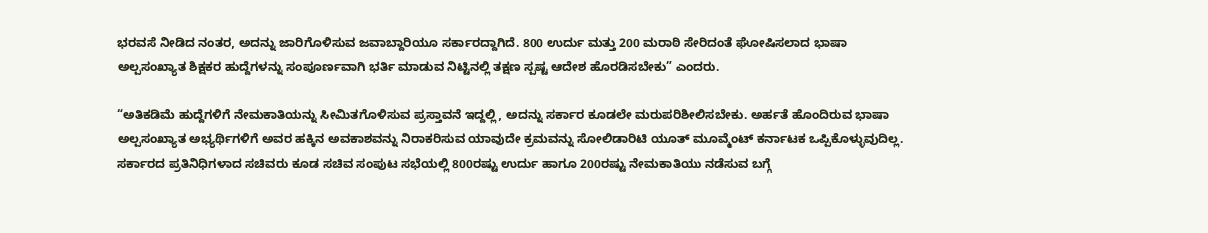ಭರವಸೆ ನೀಡಿದ ನಂತರ, ಅದನ್ನು ಜಾರಿಗೊಳಿಸುವ ಜವಾಬ್ದಾರಿಯೂ ಸರ್ಕಾರದ್ದಾಗಿದೆ. 800 ಉರ್ದು ಮತ್ತು 200 ಮರಾಠಿ ಸೇರಿದಂತೆ ಘೋಷಿಸಲಾದ ಭಾಷಾ ಅಲ್ಪಸಂಖ್ಯಾತ ಶಿಕ್ಷಕರ ಹುದ್ದೆಗಳನ್ನು ಸಂಪೂರ್ಣವಾಗಿ ಭರ್ತಿ ಮಾಡುವ ನಿಟ್ಟಿನಲ್ಲಿ ತಕ್ಷಣ ಸ್ಪಷ್ಟ ಆದೇಶ ಹೊರಡಿಸಬೇಕು” ಎಂದರು.

“ಅತಿಕಡಿಮೆ ಹುದ್ದೆಗಳಿಗೆ ನೇಮಕಾತಿಯನ್ನು ಸೀಮಿತಗೊಳಿಸುವ ಪ್ರಸ್ತಾವನೆ ಇದ್ದಲ್ಲಿ, ಅದನ್ನು ಸರ್ಕಾರ ಕೂಡಲೇ ಮರುಪರಿಶೀಲಿಸಬೇಕು. ಅರ್ಹತೆ ಹೊಂದಿರುವ ಭಾಷಾ ಅಲ್ಪಸಂಖ್ಯಾತ ಅಭ್ಯರ್ಥಿಗಳಿಗೆ ಅವರ ಹಕ್ಕಿನ ಅವಕಾಶವನ್ನು ನಿರಾಕರಿಸುವ ಯಾವುದೇ ಕ್ರಮವನ್ನು ಸೋಲಿಡಾರಿಟಿ ಯೂತ್ ಮೂವ್ಮೆಂಟ್ ಕರ್ನಾಟಕ ಒಪ್ಪಿಕೊಳ್ಳುವುದಿಲ್ಲ. ಸರ್ಕಾರದ ಪ್ರತಿನಿಧಿಗಳಾದ ಸಚಿವರು ಕೂಡ ಸಚಿವ ಸಂಪುಟ ಸಭೆಯಲ್ಲಿ 800ರಷ್ಟು ಉರ್ದು ಹಾಗೂ 200ರಷ್ಟು ನೇಮಕಾತಿಯು ನಡೆಸುವ ಬಗ್ಗೆ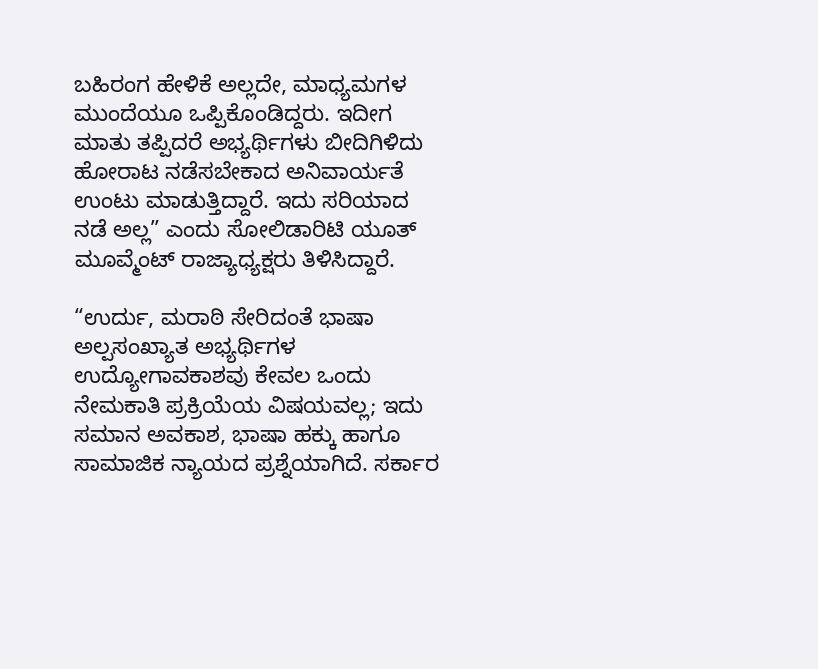ಬಹಿರಂಗ ಹೇಳಿಕೆ ಅಲ್ಲದೇ, ಮಾಧ್ಯಮಗಳ ಮುಂದೆಯೂ ಒಪ್ಪಿಕೊಂಡಿದ್ದರು. ಇದೀಗ ಮಾತು ತಪ್ಪಿದರೆ ಅಭ್ಯರ್ಥಿಗಳು ಬೀದಿಗಿಳಿದು ಹೋರಾಟ ನಡೆಸಬೇಕಾದ ಅನಿವಾರ್ಯತೆ ಉಂಟು ಮಾಡುತ್ತಿದ್ದಾರೆ. ಇದು ಸರಿಯಾದ ನಡೆ ಅಲ್ಲ” ಎಂದು ಸೋಲಿಡಾರಿಟಿ ಯೂತ್ ಮೂವ್ಮೆಂಟ್ ರಾಜ್ಯಾಧ್ಯಕ್ಷರು ತಿಳಿಸಿದ್ದಾರೆ.

“ಉರ್ದು, ಮರಾಠಿ ಸೇರಿದಂತೆ ಭಾಷಾ ಅಲ್ಪಸಂಖ್ಯಾತ ಅಭ್ಯರ್ಥಿಗಳ ಉದ್ಯೋಗಾವಕಾಶವು ಕೇವಲ ಒಂದು ನೇಮಕಾತಿ ಪ್ರಕ್ರಿಯೆಯ ವಿಷಯವಲ್ಲ; ಇದು ಸಮಾನ ಅವಕಾಶ, ಭಾಷಾ ಹಕ್ಕು ಹಾಗೂ ಸಾಮಾಜಿಕ ನ್ಯಾಯದ ಪ್ರಶ್ನೆಯಾಗಿದೆ. ಸರ್ಕಾರ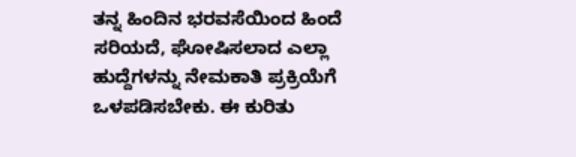ತನ್ನ ಹಿಂದಿನ ಭರವಸೆಯಿಂದ ಹಿಂದೆ ಸರಿಯದೆ, ಘೋಷಿಸಲಾದ ಎಲ್ಲಾ ಹುದ್ದೆಗಳನ್ನು ನೇಮಕಾತಿ ಪ್ರಕ್ರಿಯೆಗೆ ಒಳಪಡಿಸಬೇಕು. ಈ ಕುರಿತು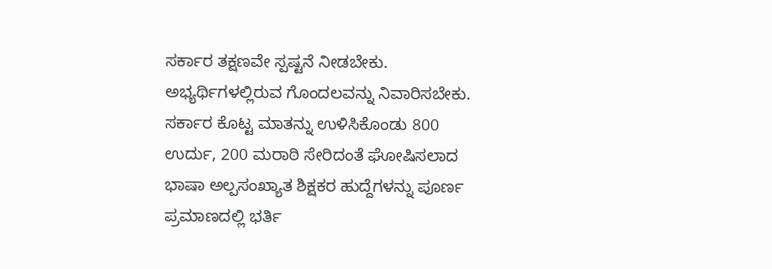ಸರ್ಕಾರ ತಕ್ಷಣವೇ ಸ್ಪಷ್ಟನೆ ನೀಡಬೇಕು. ಅಭ್ಯರ್ಥಿಗಳಲ್ಲಿರುವ ಗೊಂದಲವನ್ನು ನಿವಾರಿಸಬೇಕು. ಸರ್ಕಾರ ಕೊಟ್ಟ ಮಾತನ್ನು ಉಳಿಸಿಕೊಂಡು 800 ಉರ್ದು, 200 ಮರಾಠಿ ಸೇರಿದಂತೆ ಘೋಷಿಸಲಾದ ಭಾಷಾ ಅಲ್ಪಸಂಖ್ಯಾತ ಶಿಕ್ಷಕರ ಹುದ್ದೆಗಳನ್ನು ಪೂರ್ಣ ಪ್ರಮಾಣದಲ್ಲಿ ಭರ್ತಿ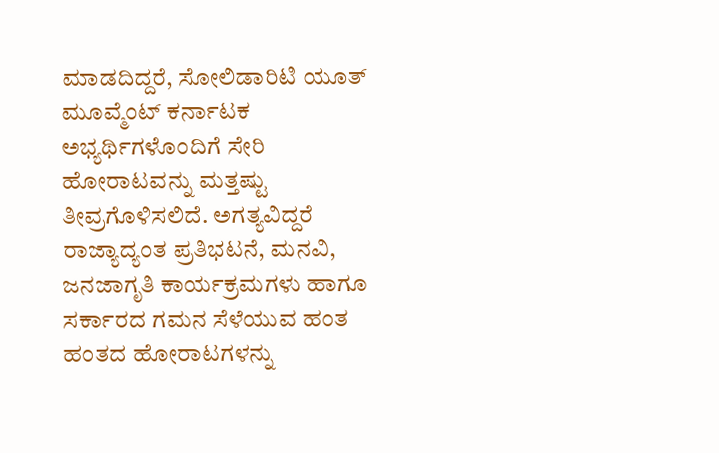ಮಾಡದಿದ್ದರೆ, ಸೋಲಿಡಾರಿಟಿ ಯೂತ್ ಮೂವ್ಮೆಂಟ್ ಕರ್ನಾಟಕ ಅಭ್ಯರ್ಥಿಗಳೊಂದಿಗೆ ಸೇರಿ ಹೋರಾಟವನ್ನು ಮತ್ತಷ್ಟು ತೀವ್ರಗೊಳಿಸಲಿದೆ. ಅಗತ್ಯವಿದ್ದರೆ ರಾಜ್ಯಾದ್ಯಂತ ಪ್ರತಿಭಟನೆ, ಮನವಿ, ಜನಜಾಗೃತಿ ಕಾರ್ಯಕ್ರಮಗಳು ಹಾಗೂ ಸರ್ಕಾರದ ಗಮನ ಸೆಳೆಯುವ ಹಂತ ಹಂತದ ಹೋರಾಟಗಳನ್ನು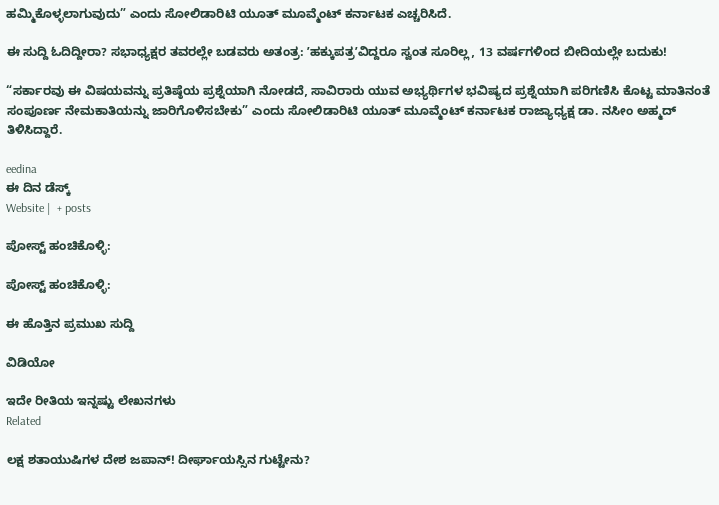ಹಮ್ಮಿಕೊಳ್ಳಲಾಗುವುದು” ಎಂದು ಸೋಲಿಡಾರಿಟಿ ಯೂತ್ ಮೂವ್ಮೆಂಟ್ ಕರ್ನಾಟಕ ಎಚ್ಚರಿಸಿದೆ.

ಈ ಸುದ್ದಿ ಓದಿದ್ದೀರಾ? ಸಭಾಧ್ಯಕ್ಷರ ತವರಲ್ಲೇ ಬಡವರು ಅತಂತ್ರ: ʼಹಕ್ಕುಪತ್ರʼವಿದ್ದರೂ ಸ್ವಂತ ಸೂರಿಲ್ಲ, 13 ವರ್ಷಗಳಿಂದ ಬೀದಿಯಲ್ಲೇ ಬದುಕು!

“ಸರ್ಕಾರವು ಈ ವಿಷಯವನ್ನು ಪ್ರತಿಷ್ಠೆಯ ಪ್ರಶ್ನೆಯಾಗಿ ನೋಡದೆ, ಸಾವಿರಾರು ಯುವ ಅಭ್ಯರ್ಥಿಗಳ ಭವಿಷ್ಯದ ಪ್ರಶ್ನೆಯಾಗಿ ಪರಿಗಣಿಸಿ ಕೊಟ್ಟ ಮಾತಿನಂತೆ ಸಂಪೂರ್ಣ ನೇಮಕಾತಿಯನ್ನು ಜಾರಿಗೊಳಿಸಬೇಕು” ಎಂದು ಸೋಲಿಡಾರಿಟಿ ಯೂತ್ ಮೂವ್ಮೆಂಟ್ ಕರ್ನಾಟಕ ರಾಜ್ಯಾಧ್ಯಕ್ಷ ಡಾ. ನಸೀಂ ಅಹ್ಮದ್ ತಿಳಿಸಿದ್ದಾರೆ.

eedina
ಈ ದಿನ ಡೆಸ್ಕ್‌
Website |  + posts

ಪೋಸ್ಟ್ ಹಂಚಿಕೊಳ್ಳಿ:

ಪೋಸ್ಟ್ ಹಂಚಿಕೊಳ್ಳಿ:

ಈ ಹೊತ್ತಿನ ಪ್ರಮುಖ ಸುದ್ದಿ

ವಿಡಿಯೋ

ಇದೇ ರೀತಿಯ ಇನ್ನಷ್ಟು ಲೇಖನಗಳು
Related

ಲಕ್ಷ ಶತಾಯುಷಿಗಳ ದೇಶ ಜಪಾನ್! ದೀರ್ಘಾಯಸ್ಸಿನ ಗುಟ್ಟೇನು?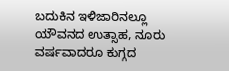ಬದುಕಿನ ಇಳಿಜಾರಿನಲ್ಲೂ ಯೌವನದ ಉತ್ಸಾಹ, ನೂರು ವರ್ಷವಾದರೂ ಕುಗ್ಗದ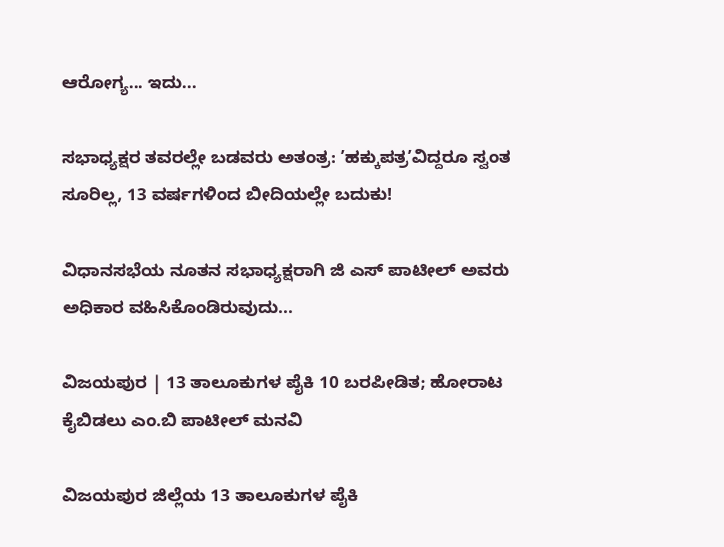ಆರೋಗ್ಯ... ಇದು...

ಸಭಾಧ್ಯಕ್ಷರ ತವರಲ್ಲೇ ಬಡವರು ಅತಂತ್ರ: ʼಹಕ್ಕುಪತ್ರʼವಿದ್ದರೂ ಸ್ವಂತ ಸೂರಿಲ್ಲ, 13 ವರ್ಷಗಳಿಂದ ಬೀದಿಯಲ್ಲೇ ಬದುಕು!

ವಿಧಾನಸಭೆಯ ನೂತನ ಸಭಾಧ್ಯಕ್ಷರಾಗಿ ಜಿ ಎಸ್ ಪಾಟೀಲ್ ಅವರು ಅಧಿಕಾರ ವಹಿಸಿಕೊಂಡಿರುವುದು...

ವಿಜಯಪುರ | 13 ತಾಲೂಕುಗಳ ಪೈಕಿ 10 ಬರಪೀಡಿತ; ಹೋರಾಟ ಕೈಬಿಡಲು ಎಂ.ಬಿ ಪಾಟೀಲ್ ಮನವಿ

ವಿಜಯಪುರ ಜಿಲ್ಲೆಯ 13 ತಾಲೂಕುಗಳ ಪೈಕಿ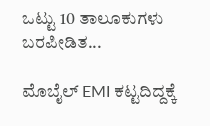ಒಟ್ಟು 10 ತಾಲೂಕುಗಳು ಬರಪೀಡಿತ...

ಮೊಬೈಲ್ EMI ಕಟ್ಟದಿದ್ದಕ್ಕೆ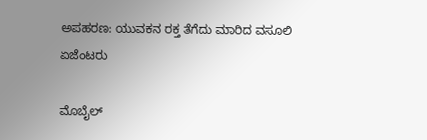ಅಪಹರಣ: ಯುವಕನ ರಕ್ತ ತೆಗೆದು ಮಾರಿದ ವಸೂಲಿ ಏಜೆಂಟರು

ಮೊಬೈಲ್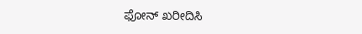ಫೋನ್ ಖರೀದಿಸಿ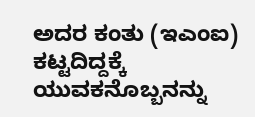ಅದರ ಕಂತು (ಇಎಂಐ) ಕಟ್ಟದಿದ್ದಕ್ಕೆ ಯುವಕನೊಬ್ಬನನ್ನು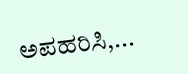ಅಪಹರಿಸಿ,...